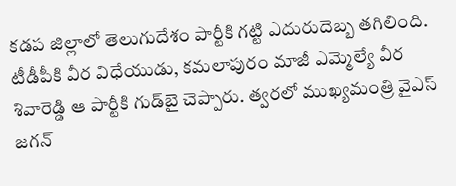కడప జిల్లాలో తెలుగుదేశం పార్టీకి గట్టి ఎదురుదెబ్బ తగిలింది. టీడీపీకి వీర విధేయుడు, కమలాపురం మాజీ ఎమ్మెల్యే వీర శివారెడ్డి ఆ పార్టీకి గుడ్‌బై చెప్పారు. త్వరలో ముఖ్యమంత్రి వైఎస్ జగన్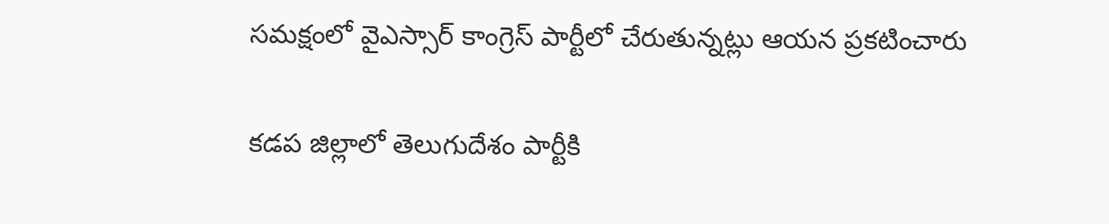సమక్షంలో వైఎస్సార్ కాంగ్రెస్ పార్టీలో చేరుతున్నట్లు ఆయన ప్రకటించారు

కడప జిల్లాలో తెలుగుదేశం పార్టీకి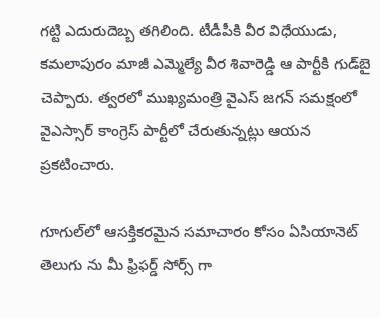గట్టి ఎదురుదెబ్బ తగిలింది. టీడీపీకి వీర విధేయుడు, కమలాపురం మాజీ ఎమ్మెల్యే వీర శివారెడ్డి ఆ పార్టీకి గుడ్‌బై చెప్పారు. త్వరలో ముఖ్యమంత్రి వైఎస్ జగన్ సమక్షంలో వైఎస్సార్ కాంగ్రెస్ పార్టీలో చేరుతున్నట్లు ఆయన ప్రకటించారు.

గూగుల్‌లో ఆసక్తికరమైన సమాచారం కోసం ఏసియానెట్ తెలుగు ను మీ ఫ్రిఫర్డ్ సోర్స్ గా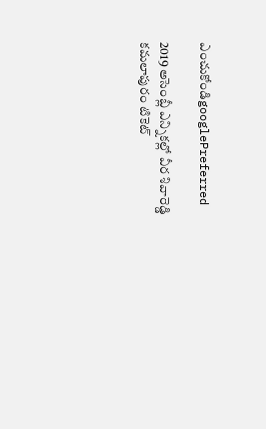ఎంచుకోండిgooglePreferred

2019 అసెంబ్లీ ఎన్నికల్లో వీర శివారెడ్డి కమలాపురం టికెట్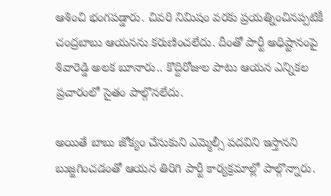ఆశించి భంగపడ్డారు. చివరి నిమిషం వరకు ప్రయత్నించినప్పటికీ చంద్రబాబు ఆయనను కరుణించలేదు. దీంతో పార్టీ అధిష్టానంపై శివారెడ్డి అలక బూనారు.. కొద్దిరోజుల పాటు ఆయన ఎన్నికల ప్రచారంలో సైతం పాల్గొనలేదు.

అయితే బాబు జోక్యం చేసుకుని ఎమ్మెల్సీ పదవిని ఇస్తానని బుజ్జగించడంతో ఆయన తిరిగి పార్టీ కార్యక్రమాల్లో పాల్గొన్నారు.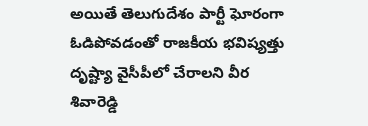అయితే తెలుగుదేశం పార్టీ ఘోరంగా ఓడిపోవడంతో రాజకీయ భవిష్యత్తు దృష్ట్యా వైసీపీలో చేరాలని వీర శివారెడ్డి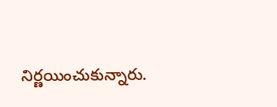నిర్ణయించుకున్నారు.